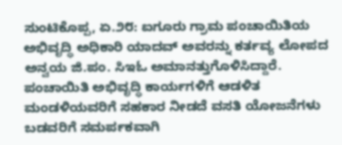ಸುಂಟಿಕೊಪ್ಪ, ಏ.೨೮: ಐಗೂರು ಗ್ರಾಮ ಪಂಚಾಯಿತಿಯ ಅಭಿವೃದ್ಧಿ ಅಧಿಕಾರಿ ಯಾದವ್ ಅವರನ್ನು ಕರ್ತವ್ಯ ಲೋಪದ ಅನ್ವಯ ಜಿ.ಪಂ. ಸಿಇಓ ಅಮಾನತ್ತುಗೊಳಿಸಿದ್ದಾರೆ.
ಪಂಚಾಯಿತಿ ಅಭಿವೃದ್ಧಿ ಕಾರ್ಯಗಳಿಗೆ ಆಡಳಿತ ಮಂಡಳಿಯವರಿಗೆ ಸಹಕಾರ ನೀಡದೆ ವಸತಿ ಯೋಜನೆಗಳು ಬಡವರಿಗೆ ಸಮರ್ಪಕವಾಗಿ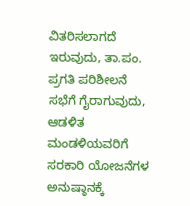ವಿತರಿಸಲಾಗದೆ ಇರುವುದು, ತಾ.ಪಂ. ಪ್ರಗತಿ ಪರಿಶೀಲನೆ ಸಭೆಗೆ ಗೈರಾಗುವುದು, ಆಡಳಿತ ಮಂಡಳಿಯವರಿಗೆ ಸರಕಾರಿ ಯೋಜನೆಗಳ ಅನುಷ್ಠಾನಕ್ಕೆ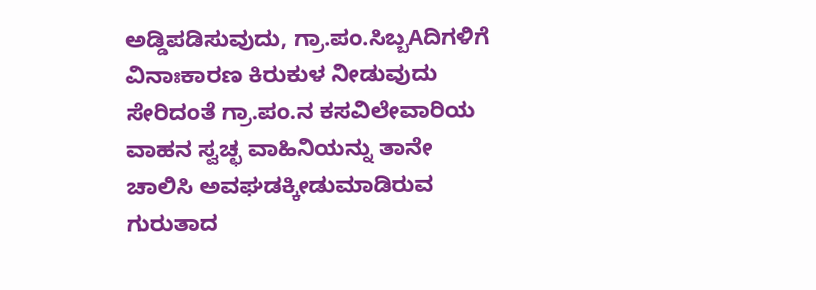ಅಡ್ಡಿಪಡಿಸುವುದು, ಗ್ರಾ.ಪಂ.ಸಿಬ್ಬAದಿಗಳಿಗೆ ವಿನಾಃಕಾರಣ ಕಿರುಕುಳ ನೀಡುವುದು ಸೇರಿದಂತೆ ಗ್ರಾ.ಪಂ.ನ ಕಸವಿಲೇವಾರಿಯ ವಾಹನ ಸ್ವಚ್ಛ ವಾಹಿನಿಯನ್ನು ತಾನೇ ಚಾಲಿಸಿ ಅವಘಡಕ್ಕೀಡುಮಾಡಿರುವ ಗುರುತಾದ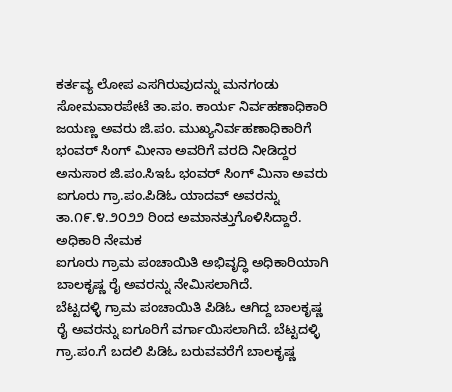ಕರ್ತವ್ಯ ಲೋಪ ಎಸಗಿರುವುದನ್ನು ಮನಗಂಡು ಸೋಮವಾರಪೇಟೆ ತಾ.ಪಂ. ಕಾರ್ಯ ನಿರ್ವಹಣಾಧಿಕಾರಿ ಜಯಣ್ಣ ಅವರು ಜಿ.ಪಂ. ಮುಖ್ಯನಿರ್ವಹಣಾಧಿಕಾರಿಗೆ ಭಂವರ್ ಸಿಂಗ್ ಮೀನಾ ಅವರಿಗೆ ವರದಿ ನೀಡಿದ್ದರ ಅನುಸಾರ ಜಿ.ಪಂ.ಸಿಇಓ ಭಂವರ್ ಸಿಂಗ್ ಮಿನಾ ಅವರು ಐಗೂರು ಗ್ರಾ.ಪಂ.ಪಿಡಿಓ ಯಾದವ್ ಅವರನ್ನು ತಾ.೧೯.೪.೨೦೨೨ ರಿಂದ ಅಮಾನತ್ತುಗೊಳಿಸಿದ್ದಾರೆ.
ಅಧಿಕಾರಿ ನೇಮಕ
ಐಗೂರು ಗ್ರಾಮ ಪಂಚಾಯಿತಿ ಅಭಿವೃದ್ಧಿ ಅಧಿಕಾರಿಯಾಗಿ ಬಾಲಕೃಷ್ಣ ರೈ ಅವರನ್ನು ನೇಮಿಸಲಾಗಿದೆ.
ಬೆಟ್ಟದಳ್ಳಿ ಗ್ರಾಮ ಪಂಚಾಯಿತಿ ಪಿಡಿಓ ಆಗಿದ್ದ ಬಾಲಕೃಷ್ಣ ರೈ ಅವರನ್ನು ಐಗೂರಿಗೆ ವರ್ಗಾಯಿಸಲಾಗಿದೆ. ಬೆಟ್ಟದಳ್ಳಿ ಗ್ರಾ.ಪಂ.ಗೆ ಬದಲಿ ಪಿಡಿಓ ಬರುವವರೆಗೆ ಬಾಲಕೃಷ್ಣ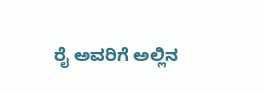ರೈ ಅವರಿಗೆ ಅಲ್ಲಿನ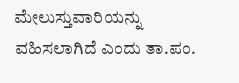ಮೇಲುಸ್ತುವಾರಿಯನ್ನು ವಹಿಸಲಾಗಿದೆ ಎಂದು ತಾ.ಪಂ.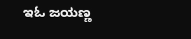ಇಓ ಜಯಣ್ಣ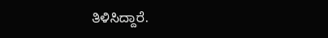ತಿಳಿಸಿದ್ದಾರೆ.